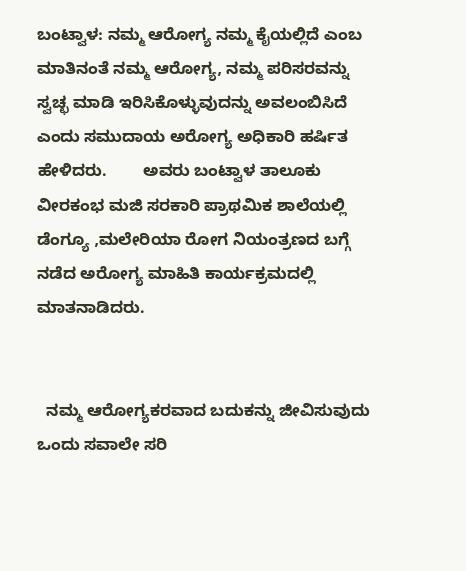ಬಂಟ್ವಾಳ: ನಮ್ಮ ಆರೋಗ್ಯ ನಮ್ಮ ಕೈಯಲ್ಲಿದೆ ಎಂಬ ಮಾತಿನಂತೆ ನಮ್ಮ ಆರೋಗ್ಯ, ನಮ್ಮ ಪರಿಸರವನ್ನು ಸ್ವಚ್ಛ ಮಾಡಿ ಇರಿಸಿಕೊಳ್ಳುವುದನ್ನು ಅವಲಂಬಿಸಿದೆ ಎಂದು ಸಮುದಾಯ ಅರೋಗ್ಯ ಅಧಿಕಾರಿ ಹರ್ಷಿತ ಹೇಳಿದರು.        ಅವರು ಬಂಟ್ವಾಳ ತಾಲೂಕು ವೀರಕಂಭ ಮಜಿ ಸರಕಾರಿ ಪ್ರಾಥಮಿಕ ಶಾಲೆಯಲ್ಲಿ ಡೆಂಗ್ಯೂ ,ಮಲೇರಿಯಾ ರೋಗ ನಿಯಂತ್ರಣದ ಬಗ್ಗೆ ನಡೆದ ಅರೋಗ್ಯ ಮಾಹಿತಿ ಕಾರ್ಯಕ್ರಮದಲ್ಲಿ ಮಾತನಾಡಿದರು.


  ನಮ್ಮ ಆರೋಗ್ಯಕರವಾದ ಬದುಕನ್ನು ಜೀವಿಸುವುದು ಒಂದು ಸವಾಲೇ ಸರಿ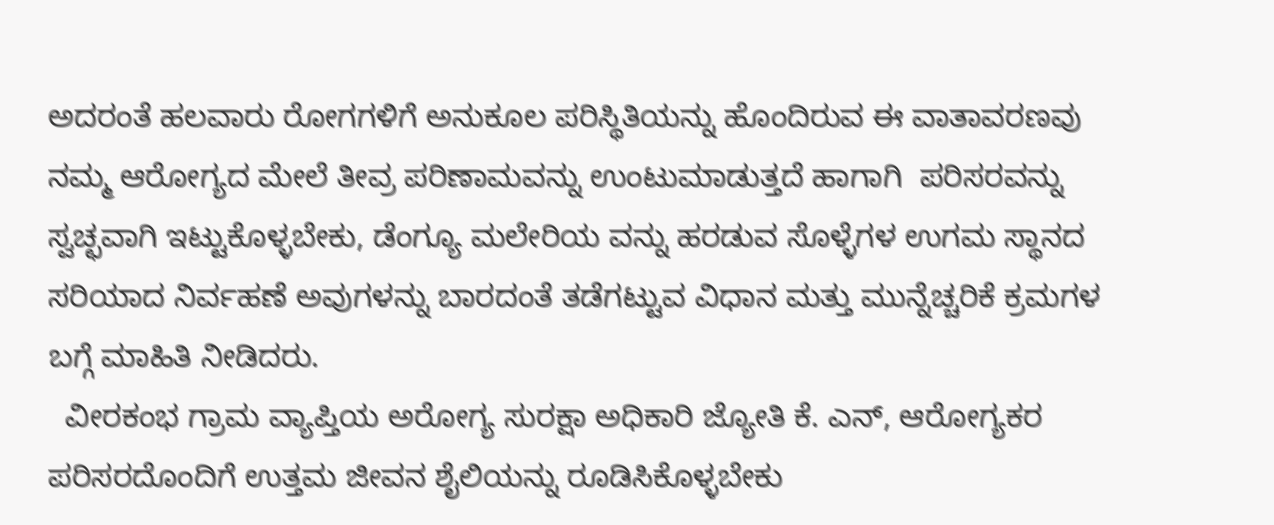ಅದರಂತೆ ಹಲವಾರು ರೋಗಗಳಿಗೆ ಅನುಕೂಲ ಪರಿಸ್ಥಿತಿಯನ್ನು ಹೊಂದಿರುವ ಈ ವಾತಾವರಣವು ನಮ್ಮ ಆರೋಗ್ಯದ ಮೇಲೆ ತೀವ್ರ ಪರಿಣಾಮವನ್ನು ಉಂಟುಮಾಡುತ್ತದೆ ಹಾಗಾಗಿ  ಪರಿಸರವನ್ನು ಸ್ವಚ್ಛವಾಗಿ ಇಟ್ಟುಕೊಳ್ಳಬೇಕು, ಡೆಂಗ್ಯೂ ಮಲೇರಿಯ ವನ್ನು ಹರಡುವ ಸೊಳ್ಳೆಗಳ ಉಗಮ ಸ್ಥಾನದ ಸರಿಯಾದ ನಿರ್ವಹಣೆ ಅವುಗಳನ್ನು ಬಾರದಂತೆ ತಡೆಗಟ್ಟುವ ವಿಧಾನ ಮತ್ತು ಮುನ್ನೆಚ್ಚರಿಕೆ ಕ್ರಮಗಳ ಬಗ್ಗೆ ಮಾಹಿತಿ ನೀಡಿದರು.
  ವೀರಕಂಭ ಗ್ರಾಮ ವ್ಯಾಪ್ತಿಯ ಅರೋಗ್ಯ ಸುರಕ್ಷಾ ಅಧಿಕಾರಿ ಜ್ಯೋತಿ ಕೆ. ಎನ್, ಆರೋಗ್ಯಕರ ಪರಿಸರದೊಂದಿಗೆ ಉತ್ತಮ ಜೀವನ ಶೈಲಿಯನ್ನು ರೂಡಿಸಿಕೊಳ್ಳಬೇಕು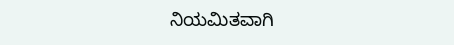ನಿಯಮಿತವಾಗಿ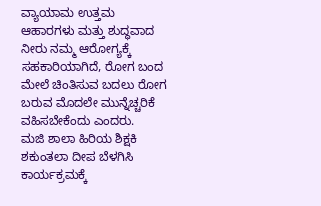ವ್ಯಾಯಾಮ ಉತ್ತಮ ಆಹಾರಗಳು ಮತ್ತು ಶುದ್ಧವಾದ ನೀರು ನಮ್ಮ ಆರೋಗ್ಯಕ್ಕೆ ಸಹಕಾರಿಯಾಗಿದೆ, ರೋಗ ಬಂದ ಮೇಲೆ ಚಿಂತಿಸುವ ಬದಲು ರೋಗ ಬರುವ ಮೊದಲೇ ಮುನ್ನೆಚ್ಚರಿಕೆ ವಹಿಸಬೇಕೆಂದು ಎಂದರು.
ಮಜಿ ಶಾಲಾ ಹಿರಿಯ ಶಿಕ್ಷಕಿ ಶಕುಂತಲಾ ದೀಪ ಬೆಳಗಿಸಿ ಕಾರ್ಯಕ್ರಮಕ್ಕೆ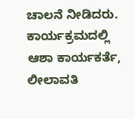ಚಾಲನೆ ನೀಡಿದರು.           ಕಾರ್ಯಕ್ರಮದಲ್ಲಿ ಆಶಾ ಕಾರ್ಯಕರ್ತೆ, ಲೀಲಾವತಿ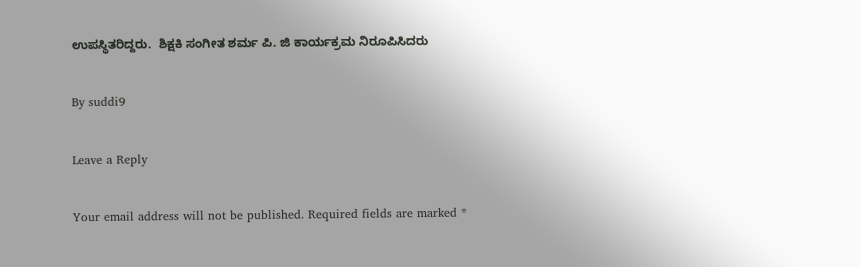ಉಪಸ್ಥಿತರಿದ್ದರು.  ಶಿಕ್ಷಕಿ ಸಂಗೀತ ಶರ್ಮ ಪಿ. ಜಿ ಕಾರ್ಯಕ್ರಮ ನಿರೂಪಿಸಿದರು

By suddi9

Leave a Reply

Your email address will not be published. Required fields are marked *